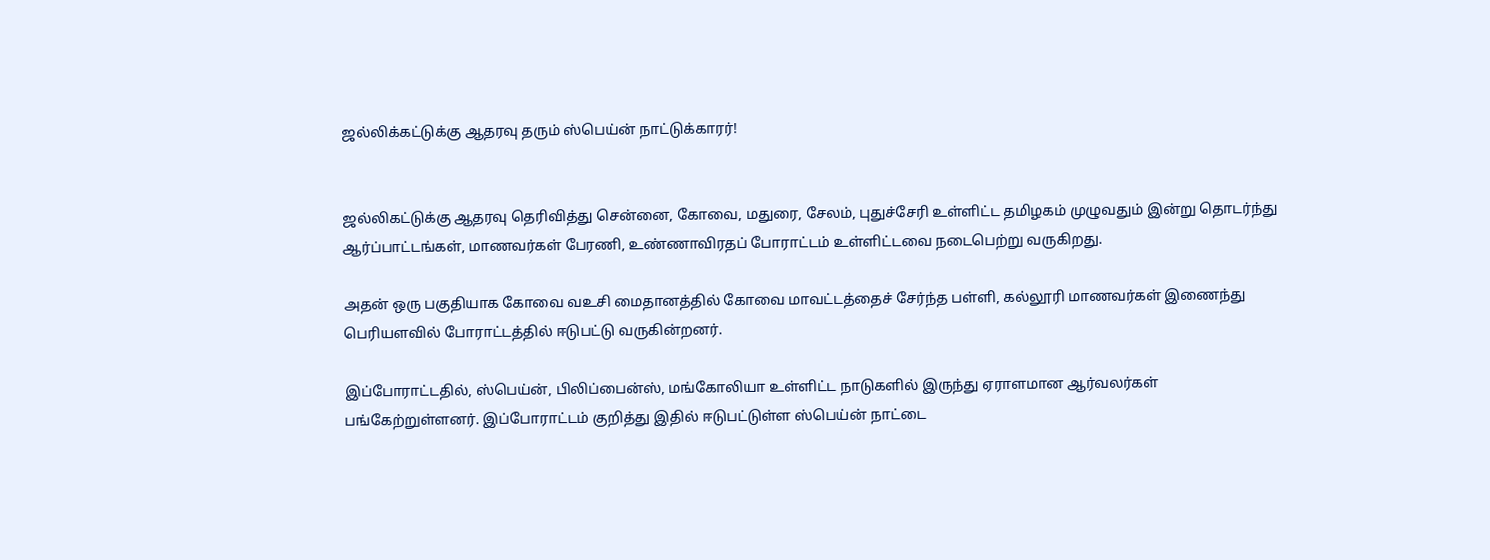ஜல்லிக்கட்டுக்கு ஆதரவு தரும் ஸ்பெய்ன் நாட்டுக்காரர்!


ஜல்லிகட்டுக்கு ஆதரவு தெரிவித்து சென்னை, கோவை, மதுரை, சேலம், புதுச்சேரி உள்ளிட்ட தமிழகம் முழுவதும் இன்று தொடர்ந்து ஆர்ப்பாட்டங்கள், மாணவர்கள் பேரணி, உண்ணாவிரதப் போராட்டம் உள்ளிட்டவை நடைபெற்று வருகிறது.

அதன் ஒரு பகுதியாக கோவை வஉசி மைதானத்தில் கோவை மாவட்டத்தைச் சேர்ந்த பள்ளி, கல்லூரி மாணவர்கள் இணைந்து பெரியளவில் போராட்டத்தில் ஈடுபட்டு வருகின்றனர்.

இப்போராட்டதில், ஸ்பெய்ன், பிலிப்பைன்ஸ், மங்கோலியா உள்ளிட்ட நாடுகளில் இருந்து ஏராளமான ஆர்வலர்கள் பங்கேற்றுள்ளனர். இப்போராட்டம் குறித்து இதில் ஈடுபட்டுள்ள ஸ்பெய்ன் நாட்டை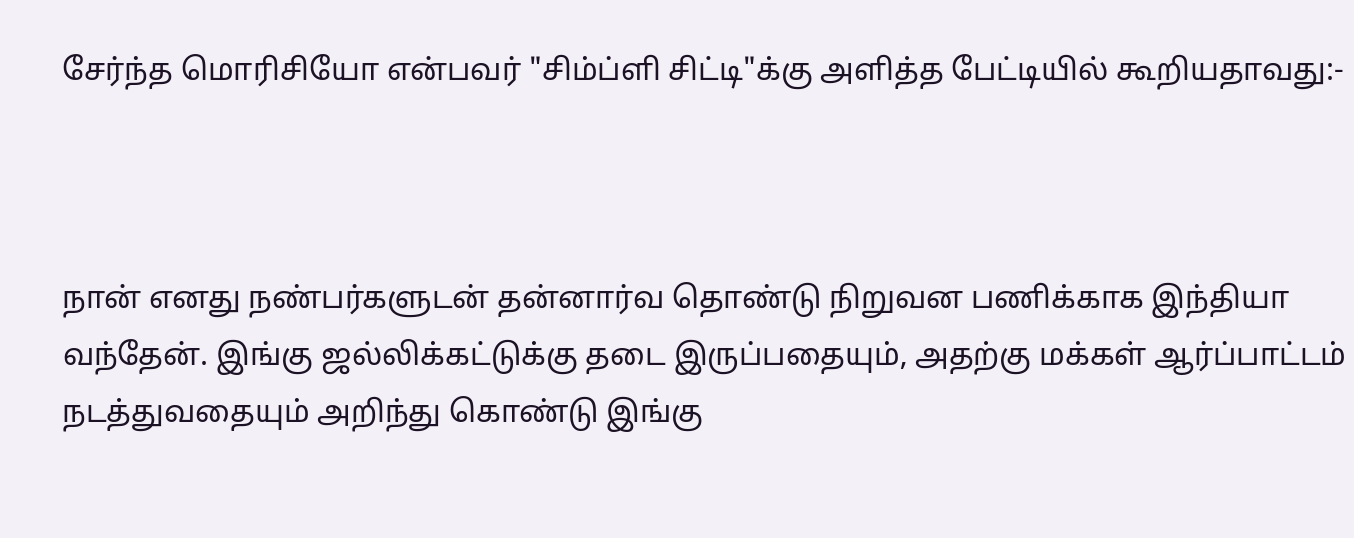சேர்ந்த மொரிசியோ என்பவர் "சிம்ப்ளி சிட்டி"க்கு அளித்த பேட்டியில் கூறியதாவது:-



நான் எனது நண்பர்களுடன் தன்னார்வ தொண்டு நிறுவன பணிக்காக இந்தியா வந்தேன். இங்கு ஜல்லிக்கட்டுக்கு தடை இருப்பதையும், அதற்கு மக்கள் ஆர்ப்பாட்டம் நடத்துவதையும் அறிந்து கொண்டு இங்கு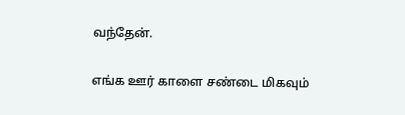வந்தேன்.

எங்க ஊர் காளை சண்டை மிகவும்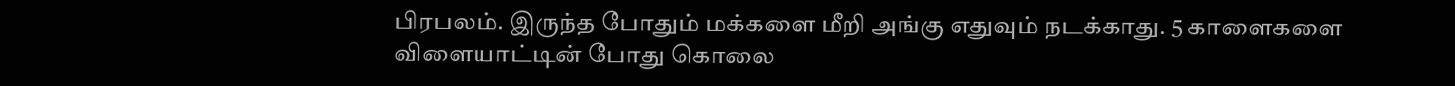பிரபலம். இருந்த போதும் மக்களை மீறி அங்கு எதுவும் நடக்காது. 5 காளைகளை விளையாட்டின் போது கொலை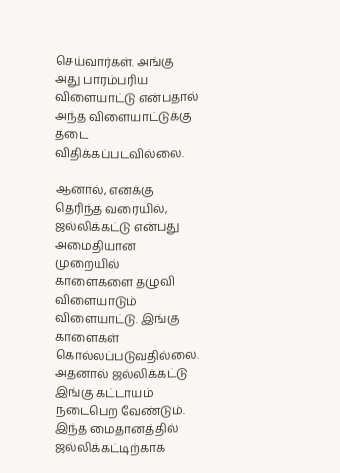செய்வார்கள். அங்கு அது பாரம்பரிய விளையாட்டு என்பதால் அந்த விளையாட்டுக்கு தடை விதிக்கப்படவில்லை.

ஆனால், எனக்கு தெரிந்த வரையில், ஜல்லிக்கட்டு என்பது அமைதியான முறையில் காளைகளை தழுவி விளையாடும் விளையாட்டு. இங்கு காளைகள் கொல்லப்படுவதில்லை. அதனால் ஜல்லிக்கட்டு இங்கு கட்டாயம் நடைபெற வேண்டும். இந்த மைதானத்தில் ஜல்லிக்கட்டிற்காக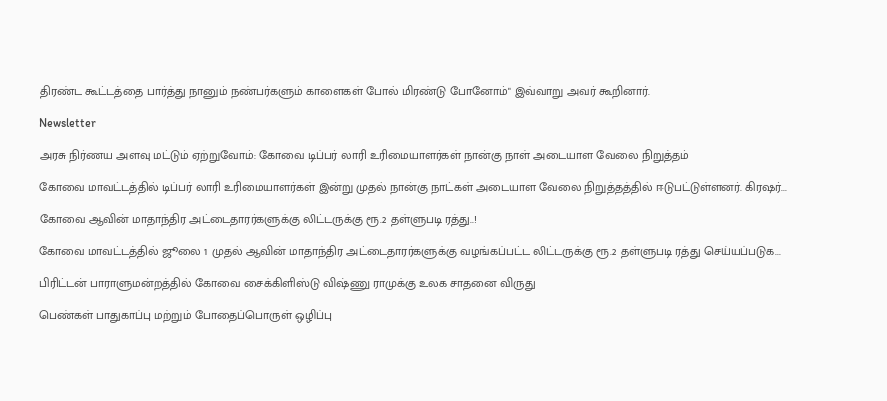திரண்ட கூட்டத்தை பார்த்து நானும் நண்பர்களும் காளைகள் போல் மிரண்டு போனோம்" இவ்வாறு அவர் கூறினார்.

Newsletter

அரசு நிர்ணய அளவு மட்டும் ஏற்றுவோம்: கோவை டிப்பர் லாரி உரிமையாளர்கள் நான்கு நாள் அடையாள வேலை நிறுத்தம்

கோவை மாவட்டத்தில் டிப்பர் லாரி உரிமையாளர்கள் இன்று முதல் நான்கு நாட்கள் அடையாள வேலை நிறுத்தத்தில் ஈடுபட்டுள்ளனர். கிரஷர்...

கோவை ஆவின் மாதாந்திர அட்டைதாரர்களுக்கு லிட்டருக்கு ரூ.2 தள்ளுபடி ரத்து..!

கோவை மாவட்டத்தில் ஜூலை 1 முதல் ஆவின் மாதாந்திர அட்டைதாரர்களுக்கு வழங்கப்பட்ட லிட்டருக்கு ரூ.2 தள்ளுபடி ரத்து செய்யப்படுக...

பிரிட்டன் பாராளுமன்றத்தில் கோவை சைக்கிளிஸ்டு விஷ்ணு ராமுக்கு உலக சாதனை விருது

பெண்கள் பாதுகாப்பு மற்றும் போதைப்பொருள் ஒழிப்பு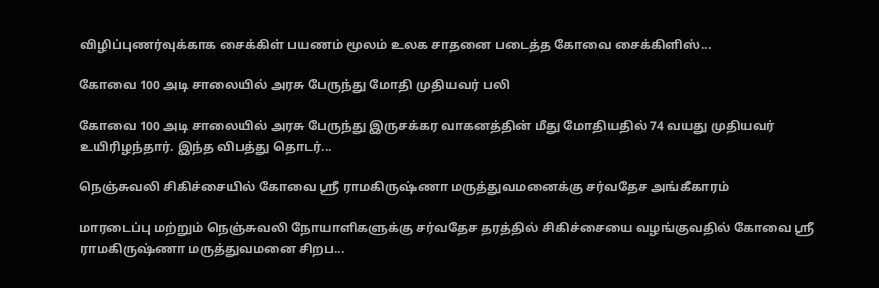விழிப்புணர்வுக்காக சைக்கிள் பயணம் மூலம் உலக சாதனை படைத்த கோவை சைக்கிளிஸ்...

கோவை 100 அடி சாலையில் அரசு பேருந்து மோதி முதியவர் பலி

கோவை 100 அடி சாலையில் அரசு பேருந்து இருசக்கர வாகனத்தின் மீது மோதியதில் 74 வயது முதியவர் உயிரிழந்தார். இந்த விபத்து தொடர்...

நெஞ்சுவலி சிகிச்சையில் கோவை ஸ்ரீ ராமகிருஷ்ணா மருத்துவமனைக்கு சர்வதேச அங்கீகாரம்

மாரடைப்பு மற்றும் நெஞ்சுவலி நோயாளிகளுக்கு சர்வதேச தரத்தில் சிகிச்சையை வழங்குவதில் கோவை ஸ்ரீ ராமகிருஷ்ணா மருத்துவமனை சிறப...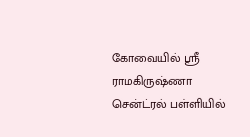கோவையில் ஸ்ரீ ராமகிருஷ்ணா சென்ட்ரல் பள்ளியில்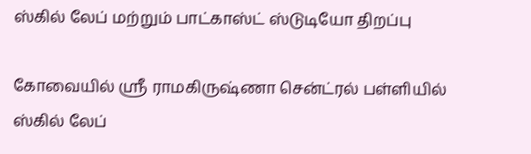ஸ்கில் லேப் மற்றும் பாட்காஸ்ட் ஸ்டுடியோ திறப்பு

கோவையில் ஸ்ரீ ராமகிருஷ்ணா சென்ட்ரல் பள்ளியில் ஸ்கில் லேப்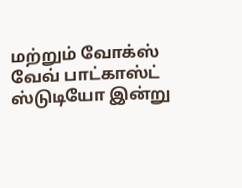மற்றும் வோக்ஸ் வேவ் பாட்காஸ்ட் ஸ்டுடியோ இன்று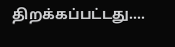திறக்கப்பட்டது....